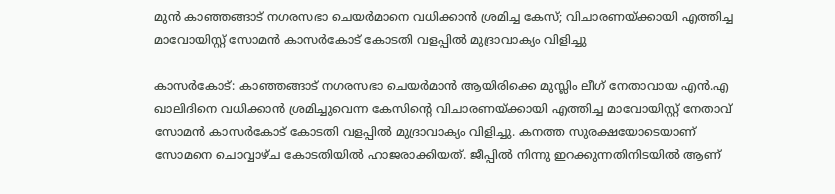മുന്‍ കാഞ്ഞങ്ങാട് നഗരസഭാ ചെയര്‍മാനെ വധിക്കാന്‍ ശ്രമിച്ച കേസ്; വിചാരണയ്ക്കായി എത്തിച്ച മാവോയിസ്റ്റ് സോമന്‍ കാസര്‍കോട് കോടതി വളപ്പില്‍ മുദ്രാവാക്യം വിളിച്ചു

കാസര്‍കോട്: കാഞ്ഞങ്ങാട് നഗരസഭാ ചെയര്‍മാന്‍ ആയിരിക്കെ മുസ്ലിം ലീഗ് നേതാവായ എന്‍.എ ഖാലിദിനെ വധിക്കാന്‍ ശ്രമിച്ചുവെന്ന കേസിന്റെ വിചാരണയ്ക്കായി എത്തിച്ച മാവോയിസ്റ്റ് നേതാവ് സോമന്‍ കാസര്‍കോട് കോടതി വളപ്പില്‍ മുദ്രാവാക്യം വിളിച്ചു. കനത്ത സുരക്ഷയോടെയാണ് സോമനെ ചൊവ്വാഴ്ച കോടതിയില്‍ ഹാജരാക്കിയത്. ജീപ്പില്‍ നിന്നു ഇറക്കുന്നതിനിടയില്‍ ആണ്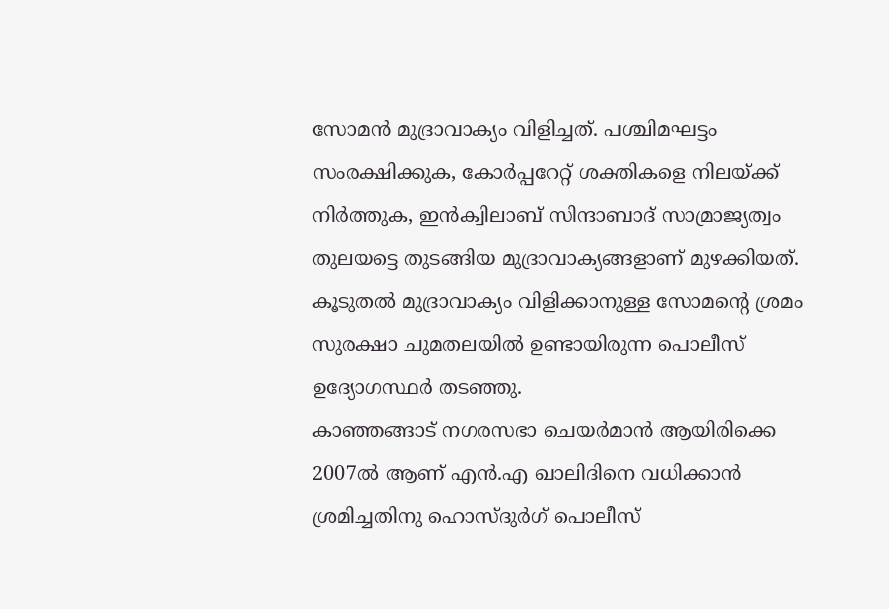സോമന്‍ മുദ്രാവാക്യം വിളിച്ചത്. പശ്ചിമഘട്ടം സംരക്ഷിക്കുക, കോര്‍പ്പറേറ്റ് ശക്തികളെ നിലയ്ക്ക് നിര്‍ത്തുക, ഇന്‍ക്വിലാബ് സിന്ദാബാദ് സാമ്രാജ്യത്വം തുലയട്ടെ തുടങ്ങിയ മുദ്രാവാക്യങ്ങളാണ് മുഴക്കിയത്. കൂടുതല്‍ മുദ്രാവാക്യം വിളിക്കാനുള്ള സോമന്റെ ശ്രമം സുരക്ഷാ ചുമതലയില്‍ ഉണ്ടായിരുന്ന പൊലീസ് ഉദ്യോഗസ്ഥര്‍ തടഞ്ഞു.
കാഞ്ഞങ്ങാട് നഗരസഭാ ചെയര്‍മാന്‍ ആയിരിക്കെ 2007ല്‍ ആണ് എന്‍.എ ഖാലിദിനെ വധിക്കാന്‍ ശ്രമിച്ചതിനു ഹൊസ്ദുര്‍ഗ് പൊലീസ്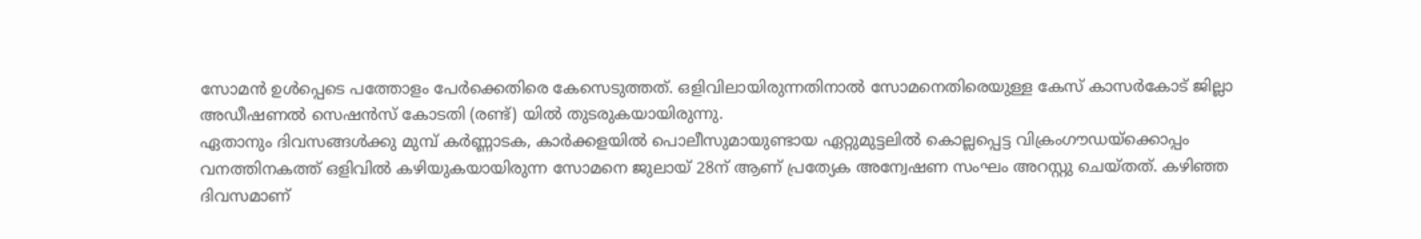സോമന്‍ ഉള്‍പ്പെടെ പത്തോളം പേര്‍ക്കെതിരെ കേസെടുത്തത്. ഒളിവിലായിരുന്നതിനാല്‍ സോമനെതിരെയുള്ള കേസ് കാസര്‍കോട് ജില്ലാ അഡീഷണല്‍ സെഷന്‍സ് കോടതി (രണ്ട്) യില്‍ തുടരുകയായിരുന്നു.
ഏതാനും ദിവസങ്ങള്‍ക്കു മുമ്പ് കര്‍ണ്ണാടക, കാര്‍ക്കളയില്‍ പൊലീസുമായുണ്ടായ ഏറ്റുമുട്ടലില്‍ കൊല്ലപ്പെട്ട വിക്രംഗൗഡയ്‌ക്കൊപ്പം വനത്തിനകത്ത് ഒളിവില്‍ കഴിയുകയായിരുന്ന സോമനെ ജുലായ് 28ന് ആണ് പ്രത്യേക അന്വേഷണ സംഘം അറസ്റ്റു ചെയ്തത്. കഴിഞ്ഞ ദിവസമാണ്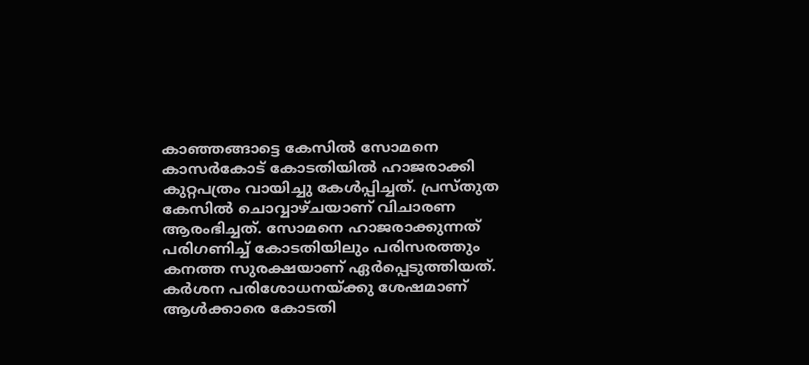കാഞ്ഞങ്ങാട്ടെ കേസില്‍ സോമനെ കാസര്‍കോട് കോടതിയില്‍ ഹാജരാക്കി കുറ്റപത്രം വായിച്ചു കേള്‍പ്പിച്ചത്. പ്രസ്തുത കേസില്‍ ചൊവ്വാഴ്ചയാണ് വിചാരണ ആരംഭിച്ചത്. സോമനെ ഹാജരാക്കുന്നത് പരിഗണിച്ച് കോടതിയിലും പരിസരത്തും കനത്ത സുരക്ഷയാണ് ഏര്‍പ്പെടുത്തിയത്. കര്‍ശന പരിശോധനയ്ക്കു ശേഷമാണ് ആള്‍ക്കാരെ കോടതി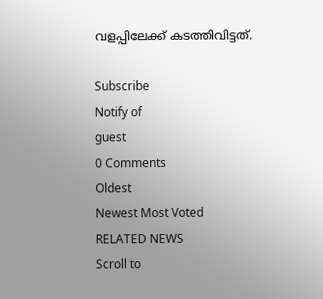വളപ്പിലേക്ക് കടത്തിവിട്ടത്.

Subscribe
Notify of
guest
0 Comments
Oldest
Newest Most Voted
RELATED NEWS
Scroll to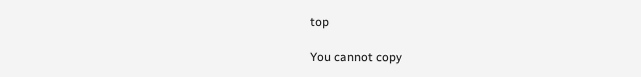top

You cannot copy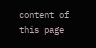content of this page